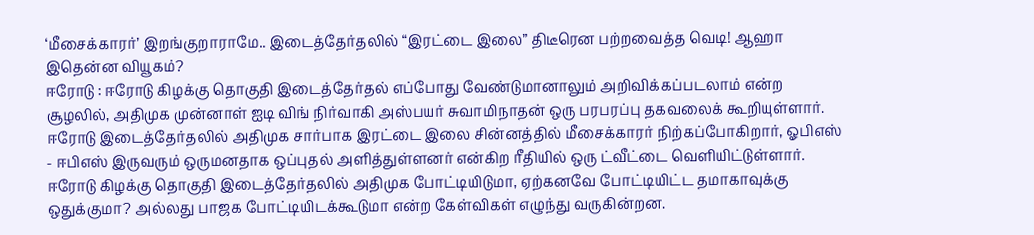‘மீசைக்காரர்’ இறங்குறாராமே.. இடைத்தேர்தலில் “இரட்டை இலை” திடீரென பற்றவைத்த வெடி! ஆஹா இதென்ன வியூகம்?
ஈரோடு : ஈரோடு கிழக்கு தொகுதி இடைத்தேர்தல் எப்போது வேண்டுமானாலும் அறிவிக்கப்படலாம் என்ற சூழலில், அதிமுக முன்னாள் ஐடி விங் நிர்வாகி அஸ்பயர் சுவாமிநாதன் ஒரு பரபரப்பு தகவலைக் கூறியுள்ளார். ஈரோடு இடைத்தேர்தலில் அதிமுக சார்பாக இரட்டை இலை சின்னத்தில் மீசைக்காரர் நிற்கப்போகிறார், ஓபிஎஸ் - ஈபிஎஸ் இருவரும் ஒருமனதாக ஒப்புதல் அளித்துள்ளனர் என்கிற ரீதியில் ஒரு ட்வீட்டை வெளியிட்டுள்ளார்.
ஈரோடு கிழக்கு தொகுதி இடைத்தேர்தலில் அதிமுக போட்டியிடுமா, ஏற்கனவே போட்டியிட்ட தமாகாவுக்கு ஒதுக்குமா? அல்லது பாஜக போட்டியிடக்கூடுமா என்ற கேள்விகள் எழுந்து வருகின்றன.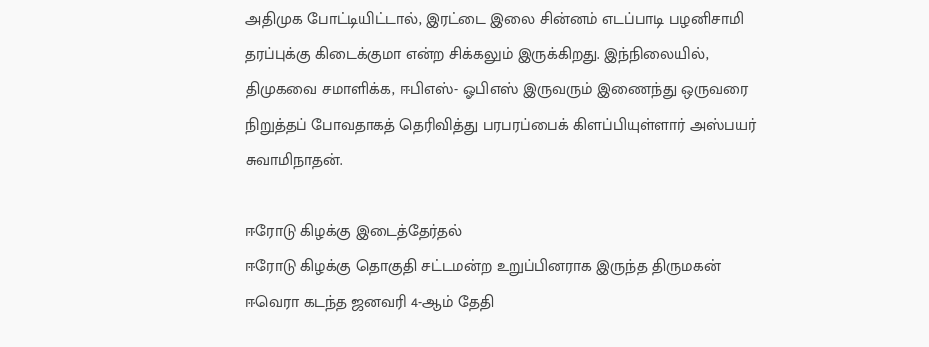அதிமுக போட்டியிட்டால், இரட்டை இலை சின்னம் எடப்பாடி பழனிசாமி தரப்புக்கு கிடைக்குமா என்ற சிக்கலும் இருக்கிறது. இந்நிலையில், திமுகவை சமாளிக்க, ஈபிஎஸ்- ஓபிஎஸ் இருவரும் இணைந்து ஒருவரை நிறுத்தப் போவதாகத் தெரிவித்து பரபரப்பைக் கிளப்பியுள்ளார் அஸ்பயர் சுவாமிநாதன்.

ஈரோடு கிழக்கு இடைத்தேர்தல்
ஈரோடு கிழக்கு தொகுதி சட்டமன்ற உறுப்பினராக இருந்த திருமகன் ஈவெரா கடந்த ஜனவரி 4-ஆம் தேதி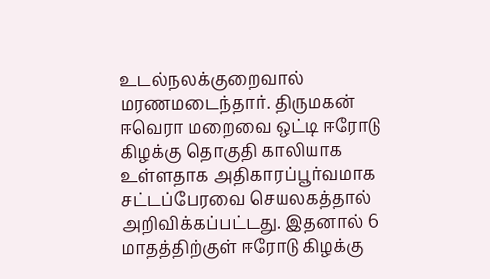உடல்நலக்குறைவால் மரணமடைந்தார். திருமகன் ஈவெரா மறைவை ஒட்டி ஈரோடு கிழக்கு தொகுதி காலியாக உள்ளதாக அதிகாரப்பூர்வமாக சட்டப்பேரவை செயலகத்தால் அறிவிக்கப்பட்டது. இதனால் 6 மாதத்திற்குள் ஈரோடு கிழக்கு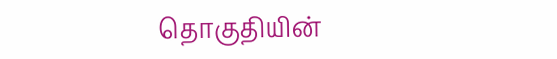தொகுதியின்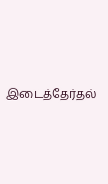இடைத்தேர்தல்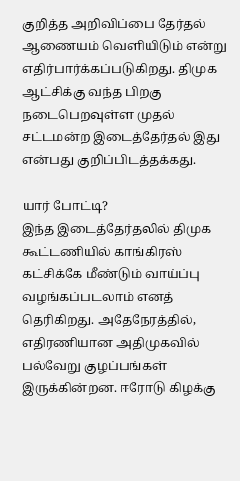குறித்த அறிவிப்பை தேர்தல் ஆணையம் வெளியிடும் என்று எதிர்பார்க்கப்படுகிறது. திமுக ஆட்சிக்கு வந்த பிறகு நடைபெறவுள்ள முதல் சட்டமன்ற இடைத்தேர்தல் இது என்பது குறிப்பிடத்தக்கது.

யார் போட்டி?
இந்த இடைத்தேர்தலில் திமுக கூட்டணியில் காங்கிரஸ் கட்சிக்கே மீண்டும் வாய்ப்பு வழங்கப்படலாம் எனத் தெரிகிறது. அதேநேரத்தில், எதிரணியான அதிமுகவில் பல்வேறு குழப்பங்கள் இருக்கின்றன. ஈரோடு கிழக்கு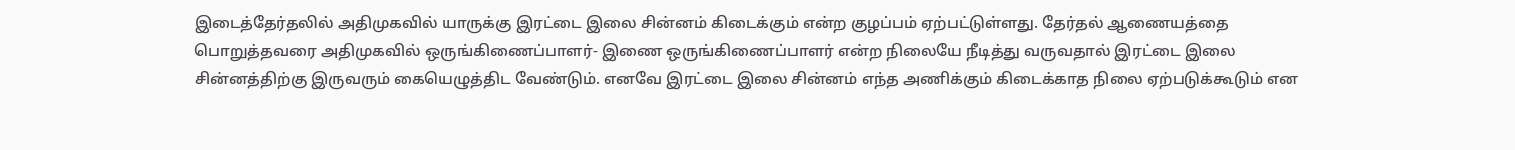இடைத்தேர்தலில் அதிமுகவில் யாருக்கு இரட்டை இலை சின்னம் கிடைக்கும் என்ற குழப்பம் ஏற்பட்டுள்ளது. தேர்தல் ஆணையத்தை பொறுத்தவரை அதிமுகவில் ஒருங்கிணைப்பாளர்- இணை ஒருங்கிணைப்பாளர் என்ற நிலையே நீடித்து வருவதால் இரட்டை இலை சின்னத்திற்கு இருவரும் கையெழுத்திட வேண்டும். எனவே இரட்டை இலை சின்னம் எந்த அணிக்கும் கிடைக்காத நிலை ஏற்படுக்கூடும் என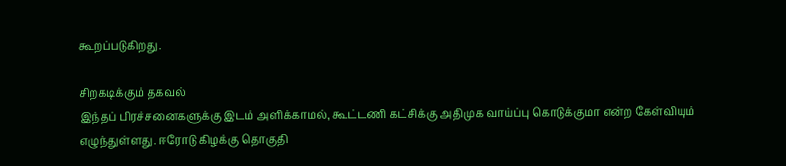கூறப்படுகிறது.

சிறகடிக்கும் தகவல்
இந்தப் பிரச்சனைகளுக்கு இடம் அளிக்காமல், கூட்டணி கட்சிக்கு அதிமுக வாய்ப்பு கொடுக்குமா என்ற கேள்வியும் எழுந்துள்ளது. ஈரோடு கிழக்கு தொகுதி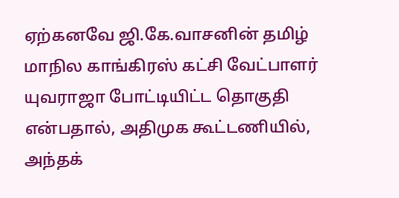ஏற்கனவே ஜி.கே.வாசனின் தமிழ் மாநில காங்கிரஸ் கட்சி வேட்பாளர் யுவராஜா போட்டியிட்ட தொகுதி என்பதால், அதிமுக கூட்டணியில், அந்தக்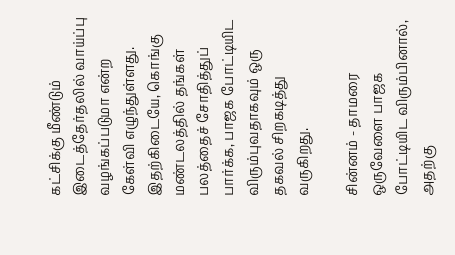கட்சிக்கு மீண்டும் இடைத்தேர்தலில் வாய்ப்பு வழங்கப்படுமா என்ற கேள்வி எழுந்துள்ளது. இதற்கிடையே, கொங்கு மண்டலத்தில் தங்கள் பலத்தைச் சோதித்துப் பார்க்க, பாஜக போட்டியிட விரும்புவதாகவும் ஒரு தகவல் சிறகடித்து வருகிறது.

சின்னம் - தாமரை
ஒருவேளை பாஜக போட்டியிட விரும்பினால், அதற்கு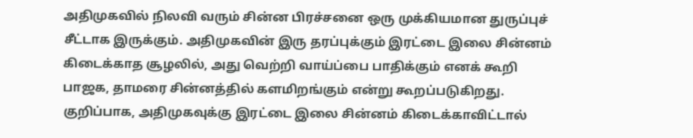அதிமுகவில் நிலவி வரும் சின்ன பிரச்சனை ஒரு முக்கியமான துருப்புச் சீட்டாக இருக்கும். அதிமுகவின் இரு தரப்புக்கும் இரட்டை இலை சின்னம் கிடைக்காத சூழலில், அது வெற்றி வாய்ப்பை பாதிக்கும் எனக் கூறி பாஜக, தாமரை சின்னத்தில் களமிறங்கும் என்று கூறப்படுகிறது. குறிப்பாக, அதிமுகவுக்கு இரட்டை இலை சின்னம் கிடைக்காவிட்டால்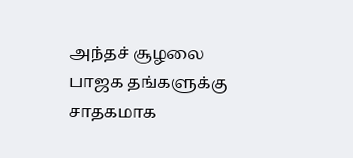அந்தச் சூழலை பாஜக தங்களுக்கு சாதகமாக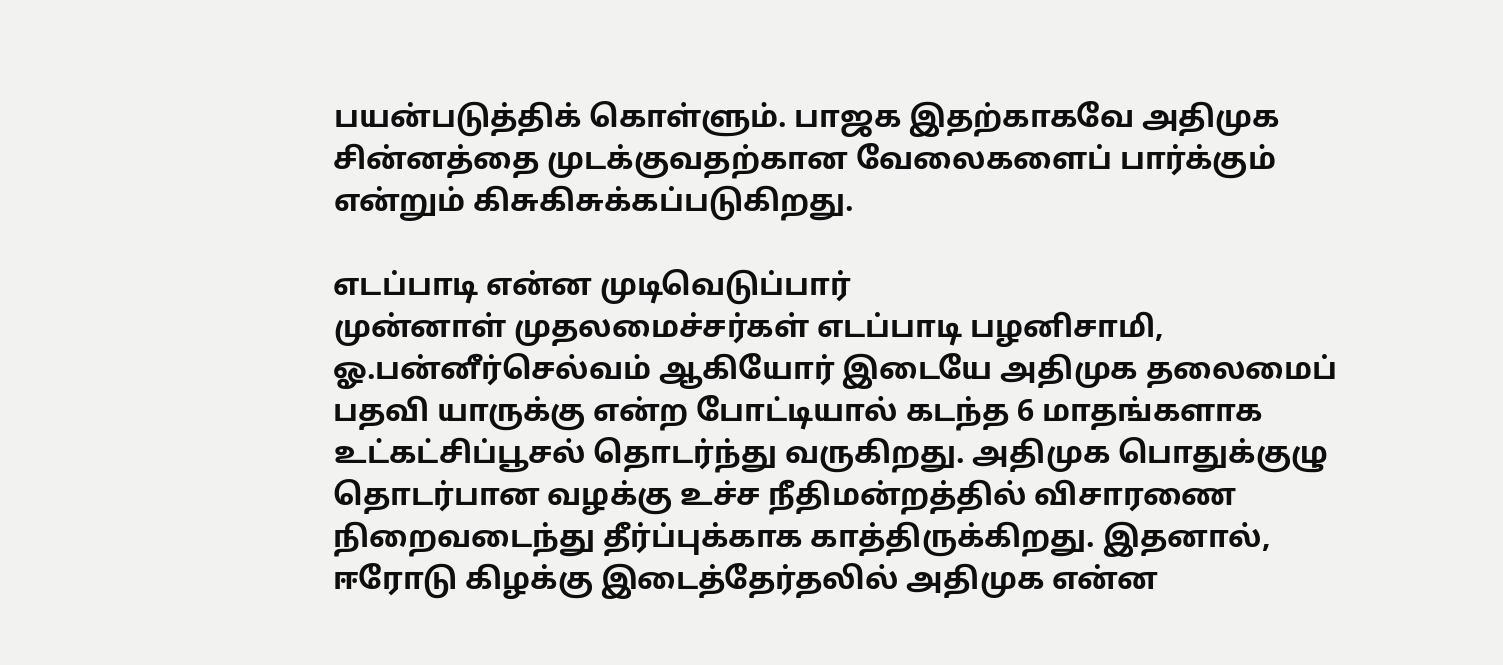பயன்படுத்திக் கொள்ளும். பாஜக இதற்காகவே அதிமுக சின்னத்தை முடக்குவதற்கான வேலைகளைப் பார்க்கும் என்றும் கிசுகிசுக்கப்படுகிறது.

எடப்பாடி என்ன முடிவெடுப்பார்
முன்னாள் முதலமைச்சர்கள் எடப்பாடி பழனிசாமி, ஓ.பன்னீர்செல்வம் ஆகியோர் இடையே அதிமுக தலைமைப் பதவி யாருக்கு என்ற போட்டியால் கடந்த 6 மாதங்களாக உட்கட்சிப்பூசல் தொடர்ந்து வருகிறது. அதிமுக பொதுக்குழு தொடர்பான வழக்கு உச்ச நீதிமன்றத்தில் விசாரணை நிறைவடைந்து தீர்ப்புக்காக காத்திருக்கிறது. இதனால், ஈரோடு கிழக்கு இடைத்தேர்தலில் அதிமுக என்ன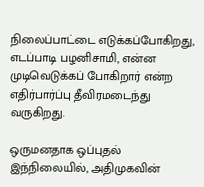நிலைப்பாட்டை எடுக்கப்போகிறது, எடப்பாடி பழனிசாமி, என்ன முடிவெடுக்கப் போகிறார் என்ற எதிர்பார்ப்பு தீவிரமடைந்து வருகிறது.

ஒருமனதாக ஒப்புதல்
இந்நிலையில், அதிமுகவின்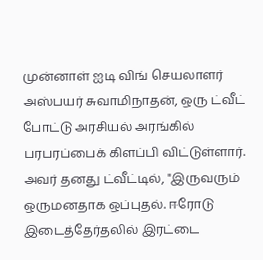முன்னாள் ஐடி விங் செயலாளர் அஸ்பயர் சுவாமிநாதன், ஒரு ட்வீட் போட்டு அரசியல் அரங்கில் பரபரப்பைக் கிளப்பி விட்டுள்ளார். அவர் தனது ட்வீட்டில், "இருவரும் ஒருமனதாக ஒப்புதல். ஈரோடு இடைத்தேர்தலில் இரட்டை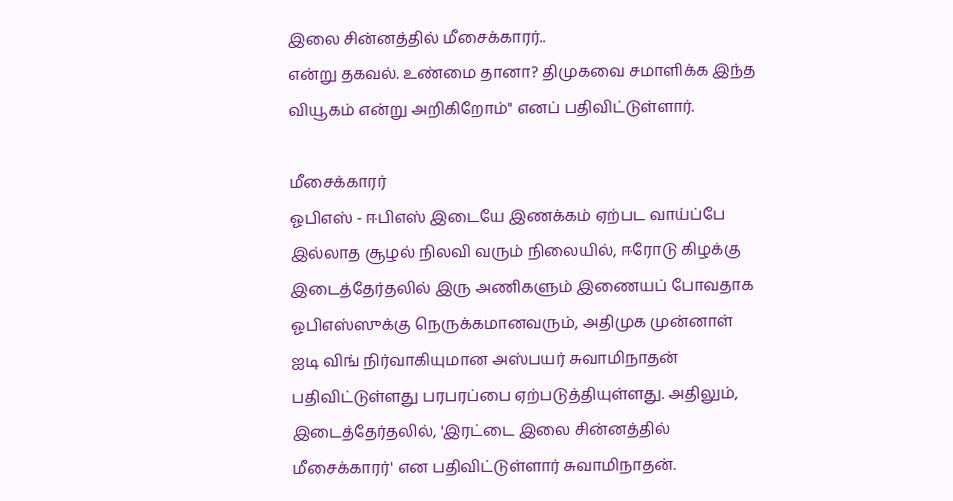இலை சின்னத்தில் மீசைக்காரர்..
என்று தகவல். உண்மை தானா? திமுகவை சமாளிக்க இந்த வியூகம் என்று அறிகிறோம்" எனப் பதிவிட்டுள்ளார்.

மீசைக்காரர்
ஓபிஎஸ் - ஈபிஎஸ் இடையே இணக்கம் ஏற்பட வாய்ப்பே இல்லாத சூழல் நிலவி வரும் நிலையில், ஈரோடு கிழக்கு இடைத்தேர்தலில் இரு அணிகளும் இணையப் போவதாக ஓபிஎஸ்ஸுக்கு நெருக்கமானவரும், அதிமுக முன்னாள் ஐடி விங் நிர்வாகியுமான அஸ்பயர் சுவாமிநாதன் பதிவிட்டுள்ளது பரபரப்பை ஏற்படுத்தியுள்ளது. அதிலும், இடைத்தேர்தலில், 'இரட்டை இலை சின்னத்தில் மீசைக்காரர்' என பதிவிட்டுள்ளார் சுவாமிநாதன்.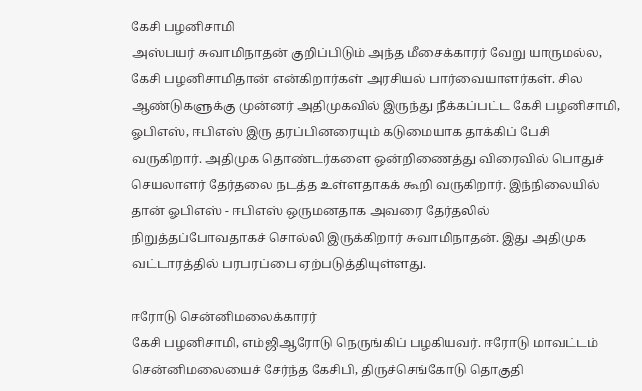கேசி பழனிசாமி
அஸ்பயர் சுவாமிநாதன் குறிப்பிடும் அந்த மீசைக்காரர் வேறு யாருமல்ல, கேசி பழனிசாமிதான் என்கிறார்கள் அரசியல் பார்வையாளர்கள். சில ஆண்டுகளுக்கு முன்னர் அதிமுகவில் இருந்து நீக்கப்பட்ட கேசி பழனிசாமி, ஓபிஎஸ், ஈபிஎஸ் இரு தரப்பினரையும் கடுமையாக தாக்கிப் பேசி வருகிறார். அதிமுக தொண்டர்களை ஒன்றிணைத்து விரைவில் பொதுச் செயலாளர் தேர்தலை நடத்த உள்ளதாகக் கூறி வருகிறார். இந்நிலையில் தான் ஓபிஎஸ் - ஈபிஎஸ் ஒருமனதாக அவரை தேர்தலில் நிறுத்தப்போவதாகச் சொல்லி இருக்கிறார் சுவாமிநாதன். இது அதிமுக வட்டாரத்தில் பரபரப்பை ஏற்படுத்தியுள்ளது.

ஈரோடு சென்னிமலைக்காரர்
கேசி பழனிசாமி, எம்ஜிஆரோடு நெருங்கிப் பழகியவர். ஈரோடு மாவட்டம் சென்னிமலையைச் சேர்ந்த கேசிபி, திருச்செங்கோடு தொகுதி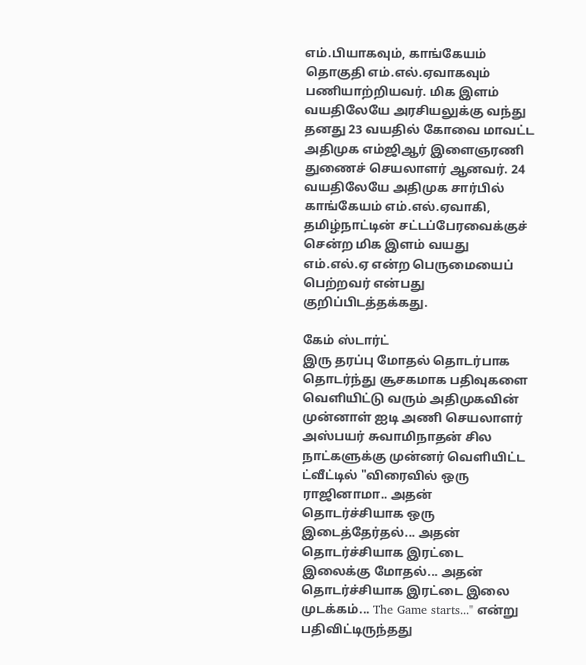எம்.பியாகவும், காங்கேயம் தொகுதி எம்.எல்.ஏவாகவும் பணியாற்றியவர். மிக இளம் வயதிலேயே அரசியலுக்கு வந்து தனது 23 வயதில் கோவை மாவட்ட அதிமுக எம்ஜிஆர் இளைஞரணி துணைச் செயலாளர் ஆனவர். 24 வயதிலேயே அதிமுக சார்பில் காங்கேயம் எம்.எல்.ஏவாகி, தமிழ்நாட்டின் சட்டப்பேரவைக்குச் சென்ற மிக இளம் வயது எம்.எல்.ஏ என்ற பெருமையைப் பெற்றவர் என்பது குறிப்பிடத்தக்கது.

கேம் ஸ்டார்ட்
இரு தரப்பு மோதல் தொடர்பாக தொடர்ந்து சூசகமாக பதிவுகளை வெளியிட்டு வரும் அதிமுகவின் முன்னாள் ஐடி அணி செயலாளர் அஸ்பயர் சுவாமிநாதன் சில நாட்களுக்கு முன்னர் வெளியிட்ட ட்வீட்டில் "விரைவில் ஒரு ராஜினாமா.. அதன் தொடர்ச்சியாக ஒரு இடைத்தேர்தல்... அதன் தொடர்ச்சியாக இரட்டை இலைக்கு மோதல்... அதன் தொடர்ச்சியாக இரட்டை இலை முடக்கம்... The Game starts..." என்று பதிவிட்டிருந்தது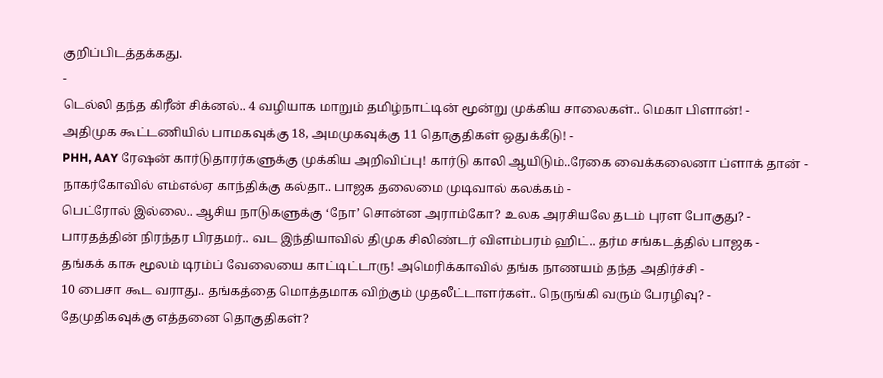குறிப்பிடத்தக்கது.
-
டெல்லி தந்த கிரீன் சிக்னல்.. 4 வழியாக மாறும் தமிழ்நாட்டின் மூன்று முக்கிய சாலைகள்.. மெகா பிளான்! -
அதிமுக கூட்டணியில் பாமகவுக்கு 18, அமமுகவுக்கு 11 தொகுதிகள் ஒதுக்கீடு! -
PHH, AAY ரேஷன் கார்டுதாரர்களுக்கு முக்கிய அறிவிப்பு! கார்டு காலி ஆயிடும்..ரேகை வைக்கலைனா ப்ளாக் தான் -
நாகர்கோவில் எம்எல்ஏ காந்திக்கு கல்தா.. பாஜக தலைமை முடிவால் கலக்கம் -
பெட்ரோல் இல்லை.. ஆசிய நாடுகளுக்கு ‘நோ’ சொன்ன அராம்கோ? உலக அரசியலே தடம் புரள போகுது? -
பாரதத்தின் நிரந்தர பிரதமர்.. வட இந்தியாவில் திமுக சிலிண்டர் விளம்பரம் ஹிட்.. தர்ம சங்கடத்தில் பாஜக -
தங்கக் காசு மூலம் டிரம்ப் வேலையை காட்டிட்டாரு! அமெரிக்காவில் தங்க நாணயம் தந்த அதிர்ச்சி -
10 பைசா கூட வராது.. தங்கத்தை மொத்தமாக விற்கும் முதலீட்டாளர்கள்.. நெருங்கி வரும் பேரழிவு? -
தேமுதிகவுக்கு எத்தனை தொகுதிகள்?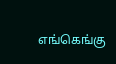எங்கெங்கு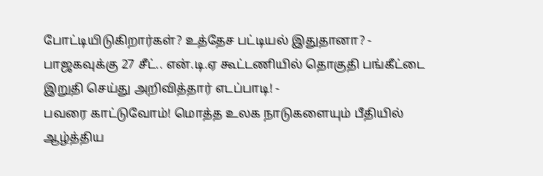போட்டியிடுகிறார்கள்? உத்தேச பட்டியல் இதுதானா? -
பாஜகவுக்கு 27 சீட்.. என்.டி.ஏ கூட்டணியில் தொகுதி பங்கீட்டை இறுதி செய்து அறிவித்தார் எடப்பாடி! -
பவரை காட்டுவோம்! மொத்த உலக நாடுகளையும் பீதியில் ஆழ்த்திய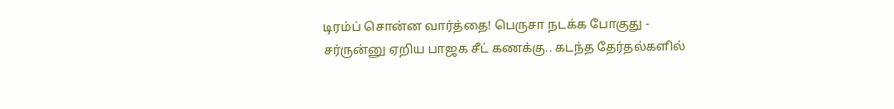டிரம்ப் சொன்ன வார்த்தை! பெருசா நடக்க போகுது -
சர்ருன்னு ஏறிய பாஜக சீட் கணக்கு.. கடந்த தேர்தல்களில்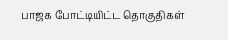பாஜக போட்டியிட்ட தொகுதிகள்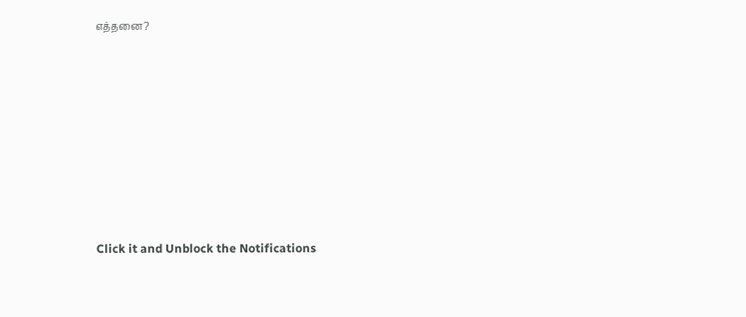எத்தனை?












Click it and Unblock the Notifications